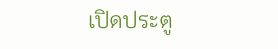เปิดประตู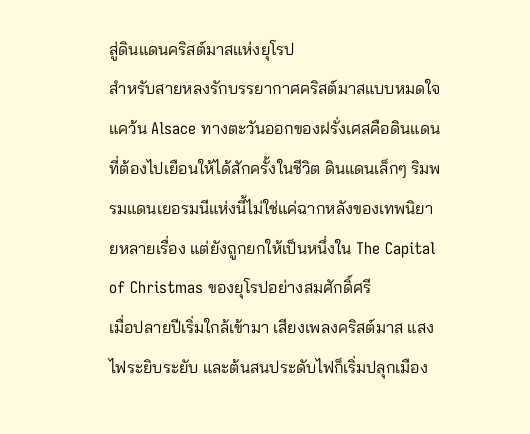สู่ดินแดนคริสต์มาสแห่งยุโรป
สำหรับสายหลงรักบรรยากาศคริสต์มาสแบบหมดใจ แคว้น Alsace ทางตะวันออกของฝรั่งเศสคือดินแดนที่ต้องไปเยือนให้ได้สักครั้งในชีวิต ดินแดนเล็กๆ ริมพรมแดนเยอรมนีแห่งนี้ไม่ใช่แค่ฉากหลังของเทพนิยายหลายเรื่อง แต่ยังถูกยกให้เป็นหนึ่งใน The Capital of Christmas ของยุโรปอย่างสมศักดิ์ศรี
เมื่อปลายปีเริ่มใกล้เข้ามา เสียงเพลงคริสต์มาส แสงไฟระยิบระยับ และต้นสนประดับไฟก็เริ่มปลุกเมือง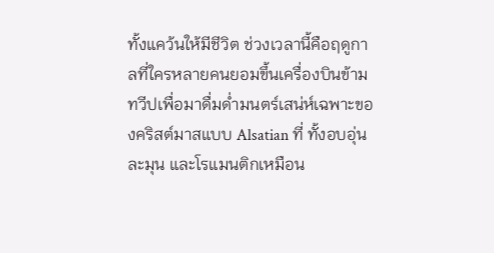ทั้งแคว้นให้มีชีวิต ช่วงเวลานี้คือฤดูกาลที่ใครหลายคนยอมขึ้นเครื่องบินข้ามทวีปเพื่อมาดื่มด่ำมนตร์เสน่ห์เฉพาะของคริสต์มาสแบบ Alsatian ที่ ทั้งอบอุ่น ละมุน และโรแมนติกเหมือน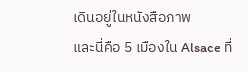เดินอยู่ในหนังสือภาพ
และนี่คือ 5 เมืองใน Alsace ที่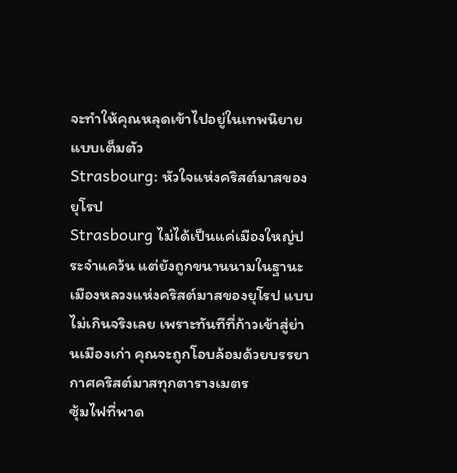จะทำให้คุณหลุดเข้าไปอยู่ในเทพนิยายแบบเต็มตัว
Strasbourg: หัวใจแห่งคริสต์มาสของยุโรป
Strasbourg ไม่ได้เป็นแค่เมืองใหญ่ประจำแคว้น แต่ยังถูกขนานนามในฐานะ เมืองหลวงแห่งคริสต์มาสของยุโรป แบบไม่เกินจริงเลย เพราะทันทีที่ก้าวเข้าสู่ย่านเมืองเก่า คุณจะถูกโอบล้อมด้วยบรรยากาศคริสต์มาสทุกตารางเมตร
ซุ้มไฟที่พาด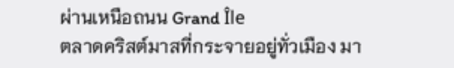ผ่านเหนือถนน Grand Île
ตลาดคริสต์มาสที่กระจายอยู่ทั่วเมือง มา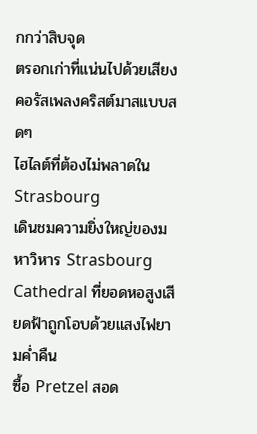กกว่าสิบจุด
ตรอกเก่าที่แน่นไปด้วยเสียงคอรัสเพลงคริสต์มาสแบบสดๆ
ไฮไลต์ที่ต้องไม่พลาดใน Strasbourg
เดินชมความยิ่งใหญ่ของมหาวิหาร Strasbourg Cathedral ที่ยอดหอสูงเสียดฟ้าถูกโอบด้วยแสงไฟยามค่ำคืน
ซื้อ Pretzel สอด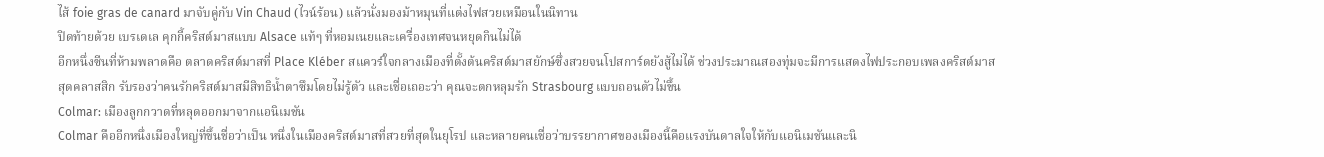ไส้ foie gras de canard มาจับคู่กับ Vin Chaud (ไวน์ร้อน) แล้วนั่งมองม้าหมุนที่แต่งไฟสวยเหมือนในนิทาน
ปิดท้ายด้วย เบรเดเล คุกกี้คริสต์มาสแบบ Alsace แท้ๆ ที่หอมเนยและเครื่องเทศจนหยุดกินไม่ได้
อีกหนึ่งซีนที่ห้ามพลาดคือ ตลาดคริสต์มาสที่ Place Kléber สแควร์ใจกลางเมืองที่ตั้งต้นคริสต์มาสยักษ์ซึ่งสวยจนโปสการ์ดยังสู้ไม่ได้ ช่วงประมาณสองทุ่มจะมีการแสดงไฟประกอบเพลงคริสต์มาสสุดคลาสสิก รับรองว่าคนรักคริสต์มาสมีสิทธิน้ำตาซึมโดยไม่รู้ตัว และเชื่อเถอะว่า คุณจะตกหลุมรัก Strasbourg แบบถอนตัวไม่ขึ้น
Colmar: เมืองลูกกวาดที่หลุดออกมาจากแอนิเมชัน
Colmar คืออีกหนึ่งเมืองใหญ่ที่ขึ้นชื่อว่าเป็น หนึ่งในเมืองคริสต์มาสที่สวยที่สุดในยุโรป และหลายคนเชื่อว่าบรรยากาศของเมืองนี้คือแรงบันดาลใจให้กับแอนิเมชันและนิ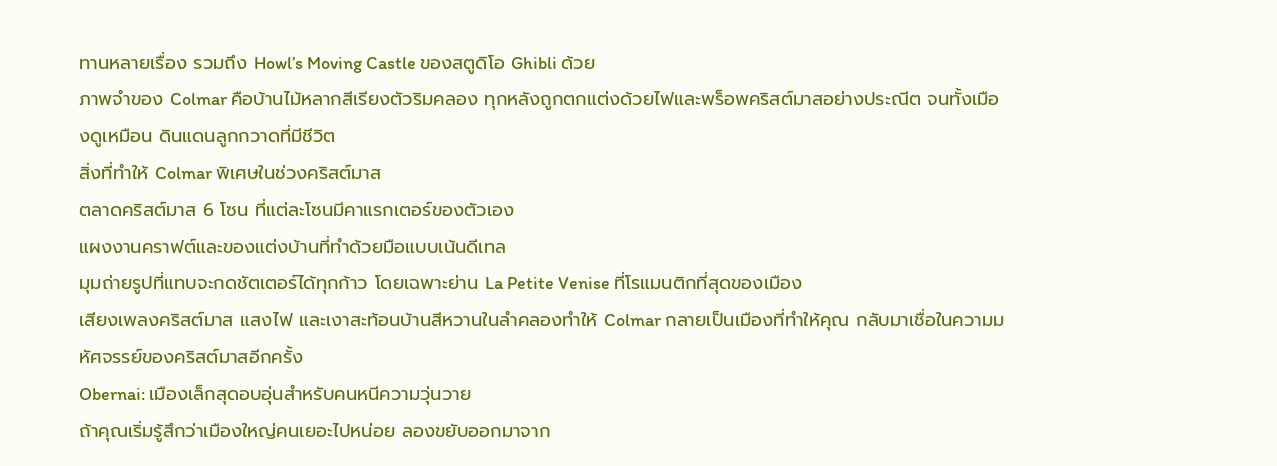ทานหลายเรื่อง รวมถึง Howl’s Moving Castle ของสตูดิโอ Ghibli ด้วย
ภาพจำของ Colmar คือบ้านไม้หลากสีเรียงตัวริมคลอง ทุกหลังถูกตกแต่งด้วยไฟและพร็อพคริสต์มาสอย่างประณีต จนทั้งเมืองดูเหมือน ดินแดนลูกกวาดที่มีชีวิต
สิ่งที่ทำให้ Colmar พิเศษในช่วงคริสต์มาส
ตลาดคริสต์มาส 6 โซน ที่แต่ละโซนมีคาแรกเตอร์ของตัวเอง
แผงงานคราฟต์และของแต่งบ้านที่ทำด้วยมือแบบเน้นดีเทล
มุมถ่ายรูปที่แทบจะกดชัตเตอร์ได้ทุกก้าว โดยเฉพาะย่าน La Petite Venise ที่โรแมนติกที่สุดของเมือง
เสียงเพลงคริสต์มาส แสงไฟ และเงาสะท้อนบ้านสีหวานในลำคลองทำให้ Colmar กลายเป็นเมืองที่ทำให้คุณ กลับมาเชื่อในความมหัศจรรย์ของคริสต์มาสอีกครั้ง
Obernai: เมืองเล็กสุดอบอุ่นสำหรับคนหนีความวุ่นวาย
ถ้าคุณเริ่มรู้สึกว่าเมืองใหญ่คนเยอะไปหน่อย ลองขยับออกมาจาก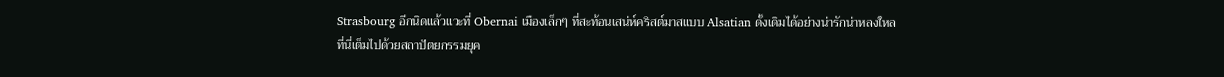Strasbourg อีกนิดแล้วแวะที่ Obernai เมืองเล็กๆ ที่สะท้อนเสน่ห์คริสต์มาสแบบ Alsatian ดั้งเดิมได้อย่างน่ารักน่าหลงใหล
ที่นี่เต็มไปด้วยสถาปัตยกรรมยุค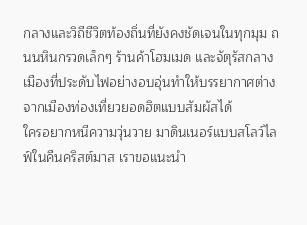กลางและวิถีชีวิตท้องถิ่นที่ยังคงชัดเจนในทุกมุม ถนนหินกรวดเล็กๆ ร้านค้าโฮมเมด และจัตุรัสกลางเมืองที่ประดับไฟอย่างอบอุ่นทำให้บรรยากาศต่างจากเมืองท่องเที่ยวยอดฮิตแบบสัมผัสได้
ใครอยากหนีความวุ่นวาย มาดินเนอร์แบบสโลว์ไลฟ์ในคืนคริสต์มาส เราขอแนะนำ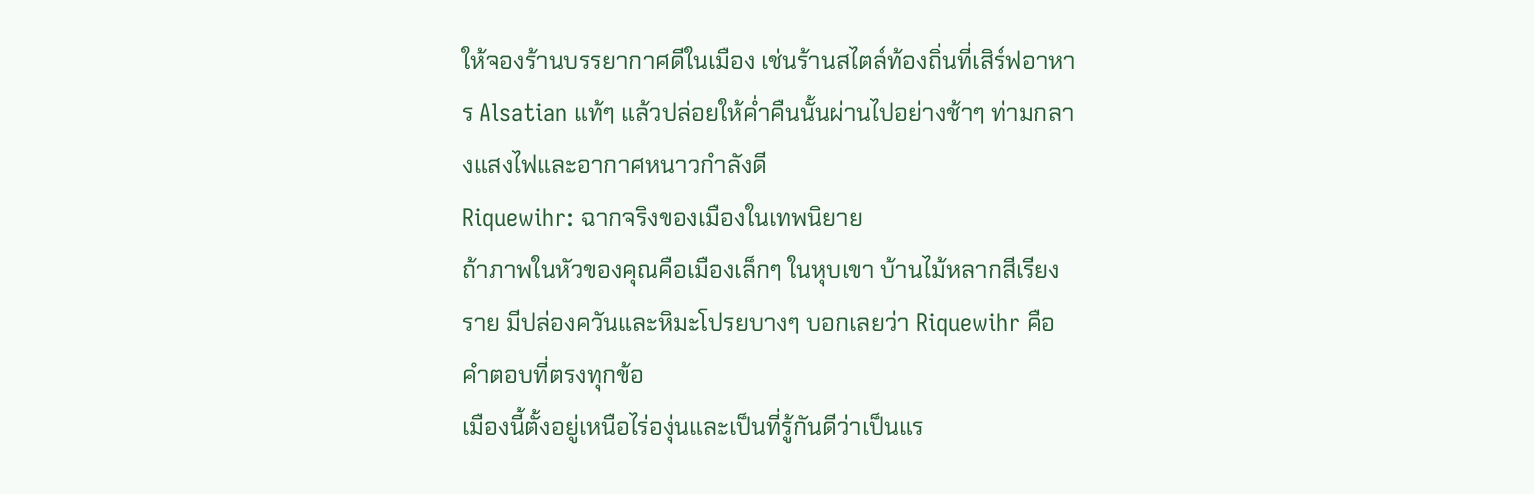ให้จองร้านบรรยากาศดีในเมือง เช่นร้านสไตล์ท้องถิ่นที่เสิร์ฟอาหาร Alsatian แท้ๆ แล้วปล่อยให้ค่ำคืนนั้นผ่านไปอย่างช้าๆ ท่ามกลางแสงไฟและอากาศหนาวกำลังดี
Riquewihr: ฉากจริงของเมืองในเทพนิยาย
ถ้าภาพในหัวของคุณคือเมืองเล็กๆ ในหุบเขา บ้านไม้หลากสีเรียงราย มีปล่องควันและหิมะโปรยบางๆ บอกเลยว่า Riquewihr คือคำตอบที่ตรงทุกข้อ
เมืองนี้ตั้งอยู่เหนือไร่องุ่นและเป็นที่รู้กันดีว่าเป็นแร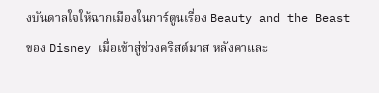งบันดาลใจให้ฉากเมืองในการ์ตูนเรื่อง Beauty and the Beast ของ Disney เมื่อเข้าสู่ช่วงคริสต์มาส หลังคาและ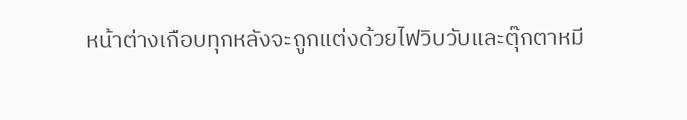หน้าต่างเกือบทุกหลังจะถูกแต่งด้วยไฟวิบวับและตุ๊กตาหมี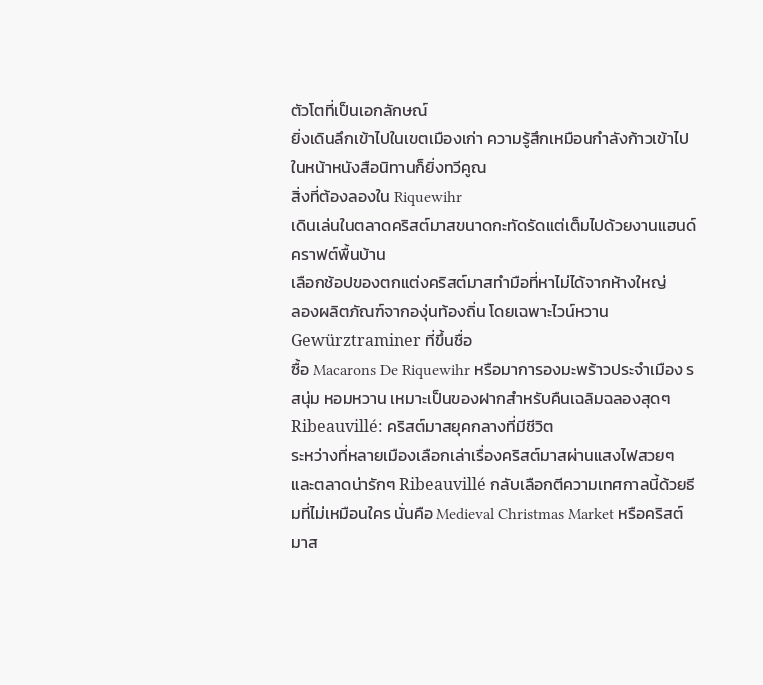ตัวโตที่เป็นเอกลักษณ์
ยิ่งเดินลึกเข้าไปในเขตเมืองเก่า ความรู้สึกเหมือนกำลังก้าวเข้าไปในหน้าหนังสือนิทานก็ยิ่งทวีคูณ
สิ่งที่ต้องลองใน Riquewihr
เดินเล่นในตลาดคริสต์มาสขนาดกะทัดรัดแต่เต็มไปด้วยงานแฮนด์คราฟต์พื้นบ้าน
เลือกช้อปของตกแต่งคริสต์มาสทำมือที่หาไม่ได้จากห้างใหญ่
ลองผลิตภัณฑ์จากองุ่นท้องถิ่น โดยเฉพาะไวน์หวาน Gewürztraminer ที่ขึ้นชื่อ
ซื้อ Macarons De Riquewihr หรือมาการองมะพร้าวประจำเมือง รสนุ่ม หอมหวาน เหมาะเป็นของฝากสำหรับคืนเฉลิมฉลองสุดๆ
Ribeauvillé: คริสต์มาสยุคกลางที่มีชีวิต
ระหว่างที่หลายเมืองเลือกเล่าเรื่องคริสต์มาสผ่านแสงไฟสวยๆ และตลาดน่ารักๆ Ribeauvillé กลับเลือกตีความเทศกาลนี้ด้วยธีมที่ไม่เหมือนใคร นั่นคือ Medieval Christmas Market หรือคริสต์มาส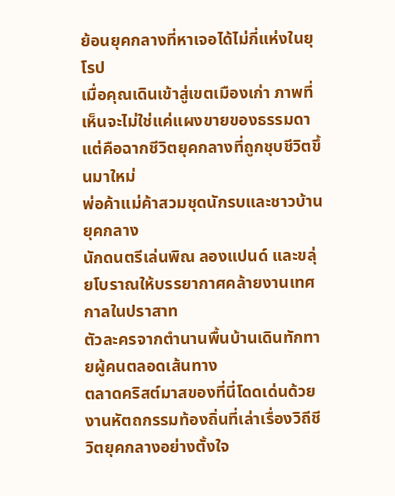ย้อนยุคกลางที่หาเจอได้ไม่กี่แห่งในยุโรป
เมื่อคุณเดินเข้าสู่เขตเมืองเก่า ภาพที่เห็นจะไม่ใช่แค่แผงขายของธรรมดา แต่คือฉากชีวิตยุคกลางที่ถูกชุบชีวิตขึ้นมาใหม่
พ่อค้าแม่ค้าสวมชุดนักรบและชาวบ้านยุคกลาง
นักดนตรีเล่นพิณ ลองแปนด์ และขลุ่ยโบราณให้บรรยากาศคล้ายงานเทศกาลในปราสาท
ตัวละครจากตำนานพื้นบ้านเดินทักทายผู้คนตลอดเส้นทาง
ตลาดคริสต์มาสของที่นี่โดดเด่นด้วยงานหัตถกรรมท้องถิ่นที่เล่าเรื่องวิถีชีวิตยุคกลางอย่างตั้งใจ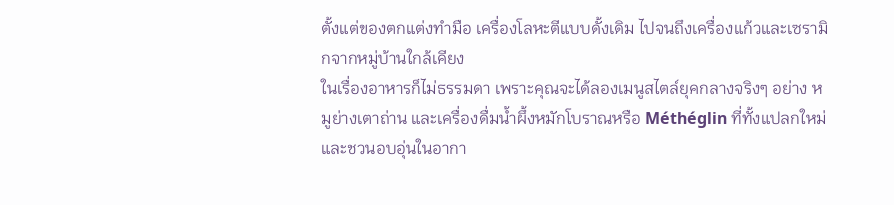ตั้งแต่ของตกแต่งทำมือ เครื่องโลหะตีแบบดั้งเดิม ไปจนถึงเครื่องแก้วและเซรามิกจากหมู่บ้านใกล้เคียง
ในเรื่องอาหารก็ไม่ธรรมดา เพราะคุณจะได้ลองเมนูสไตล์ยุคกลางจริงๆ อย่าง หมูย่างเตาถ่าน และเครื่องดื่มน้ำผึ้งหมักโบราณหรือ Méthéglin ที่ทั้งแปลกใหม่และชวนอบอุ่นในอากา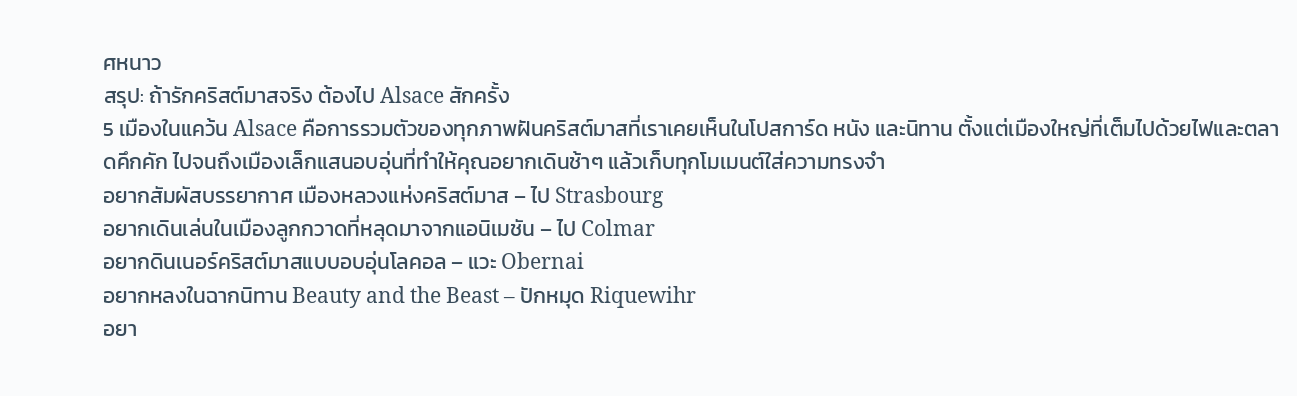ศหนาว
สรุป: ถ้ารักคริสต์มาสจริง ต้องไป Alsace สักครั้ง
5 เมืองในแคว้น Alsace คือการรวมตัวของทุกภาพฝันคริสต์มาสที่เราเคยเห็นในโปสการ์ด หนัง และนิทาน ตั้งแต่เมืองใหญ่ที่เต็มไปด้วยไฟและตลาดคึกคัก ไปจนถึงเมืองเล็กแสนอบอุ่นที่ทำให้คุณอยากเดินช้าๆ แล้วเก็บทุกโมเมนต์ใส่ความทรงจำ
อยากสัมผัสบรรยากาศ เมืองหลวงแห่งคริสต์มาส – ไป Strasbourg
อยากเดินเล่นในเมืองลูกกวาดที่หลุดมาจากแอนิเมชัน – ไป Colmar
อยากดินเนอร์คริสต์มาสแบบอบอุ่นโลคอล – แวะ Obernai
อยากหลงในฉากนิทาน Beauty and the Beast – ปักหมุด Riquewihr
อยา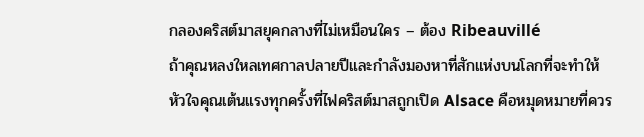กลองคริสต์มาสยุคกลางที่ไม่เหมือนใคร – ต้อง Ribeauvillé
ถ้าคุณหลงใหลเทศกาลปลายปีและกำลังมองหาที่สักแห่งบนโลกที่จะทำให้หัวใจคุณเต้นแรงทุกครั้งที่ไฟคริสต์มาสถูกเปิด Alsace คือหมุดหมายที่ควร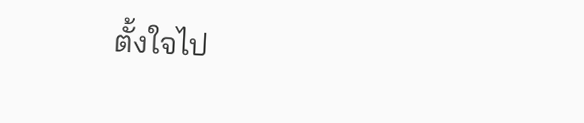ตั้งใจไป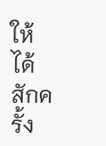ให้ได้สักครั้ง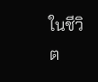ในชีวิต